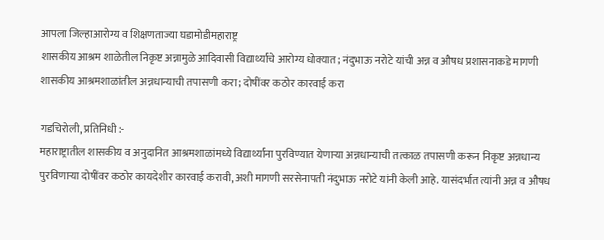आपला जिल्हाआरोग्य व शिक्षणताज्या घडामोडीमहाराष्ट्र
शासकीय आश्रम शाळेतील निकृष्ट अन्नामुळे आदिवासी विद्यार्थ्यांचे आरोग्य धोक्यात; नंदुभाऊ नरोटे यांची अन्न व औषध प्रशासनाकडे मागणी
शासकीय आश्रमशाळांतील अन्नधान्याची तपासणी करा; दोषींवर कठोर कारवाई करा

गडचिरोली, प्रतिनिधी :-
महाराष्ट्रातील शासकीय व अनुदानित आश्रमशाळांमध्ये विद्यार्थ्यांना पुरविण्यात येणाऱ्या अन्नधान्याची तत्काळ तपासणी करून निकृष्ट अन्नधान्य पुरविणाऱ्या दोषींवर कठोर कायदेशीर कारवाई करावी, अशी मागणी सरसेनापती नंदुभाऊ नरोटे यांनी केली आहे. यासंदर्भात त्यांनी अन्न व औषध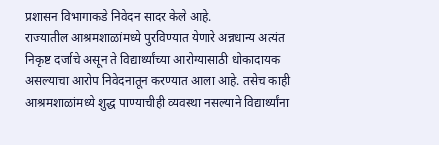प्रशासन विभागाकडे निवेदन सादर केले आहे.
राज्यातील आश्रमशाळांमध्ये पुरविण्यात येणारे अन्नधान्य अत्यंत निकृष्ट दर्जाचे असून ते विद्यार्थ्यांच्या आरोग्यासाठी धोकादायक असल्याचा आरोप निवेदनातून करण्यात आला आहे. तसेच काही आश्रमशाळांमध्ये शुद्ध पाण्याचीही व्यवस्था नसल्याने विद्यार्थ्यांना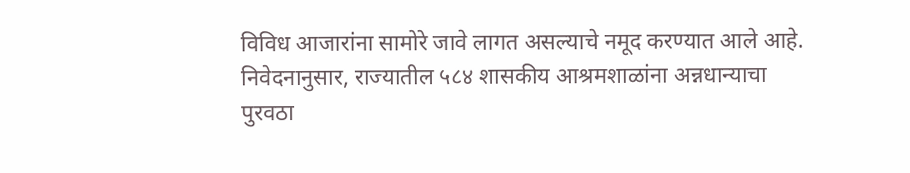विविध आजारांना सामोरे जावे लागत असल्याचे नमूद करण्यात आले आहे.
निवेदनानुसार, राज्यातील ५८४ शासकीय आश्रमशाळांना अन्नधान्याचा पुरवठा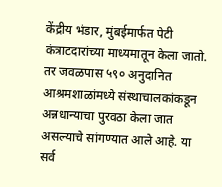केंद्रीय भंडार, मुंबईमार्फत पेटी कंत्राटदारांच्या माध्यमातून केला जातो. तर जवळपास ५९० अनुदानित आश्रमशाळांमध्ये संस्थाचालकांकडून अन्नधान्याचा पुरवठा केला जात असल्याचे सांगण्यात आले आहे. या सर्व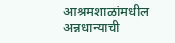आश्रमशाळांमधील अन्नधान्याची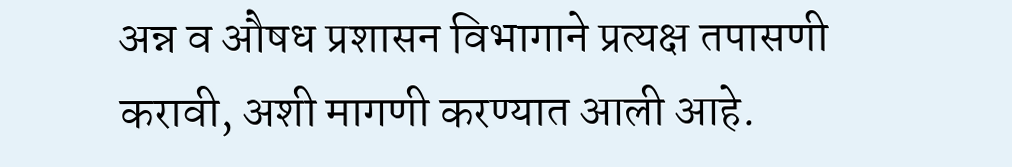अन्न व औषध प्रशासन विभागाने प्रत्यक्ष तपासणी करावी, अशी मागणी करण्यात आली आहे.